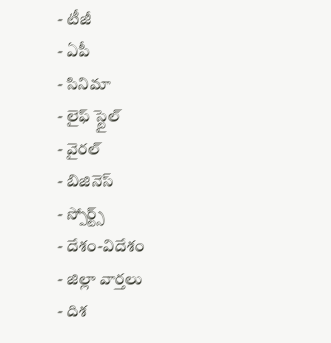- టీజీ
- ఏపీ
- సినిమా
- లైఫ్ స్టైల్
- వైరల్
- బిజినెస్
- స్పోర్ట్స్
- దేశం-విదేశం
- జిల్లా వార్తలు
- దిశ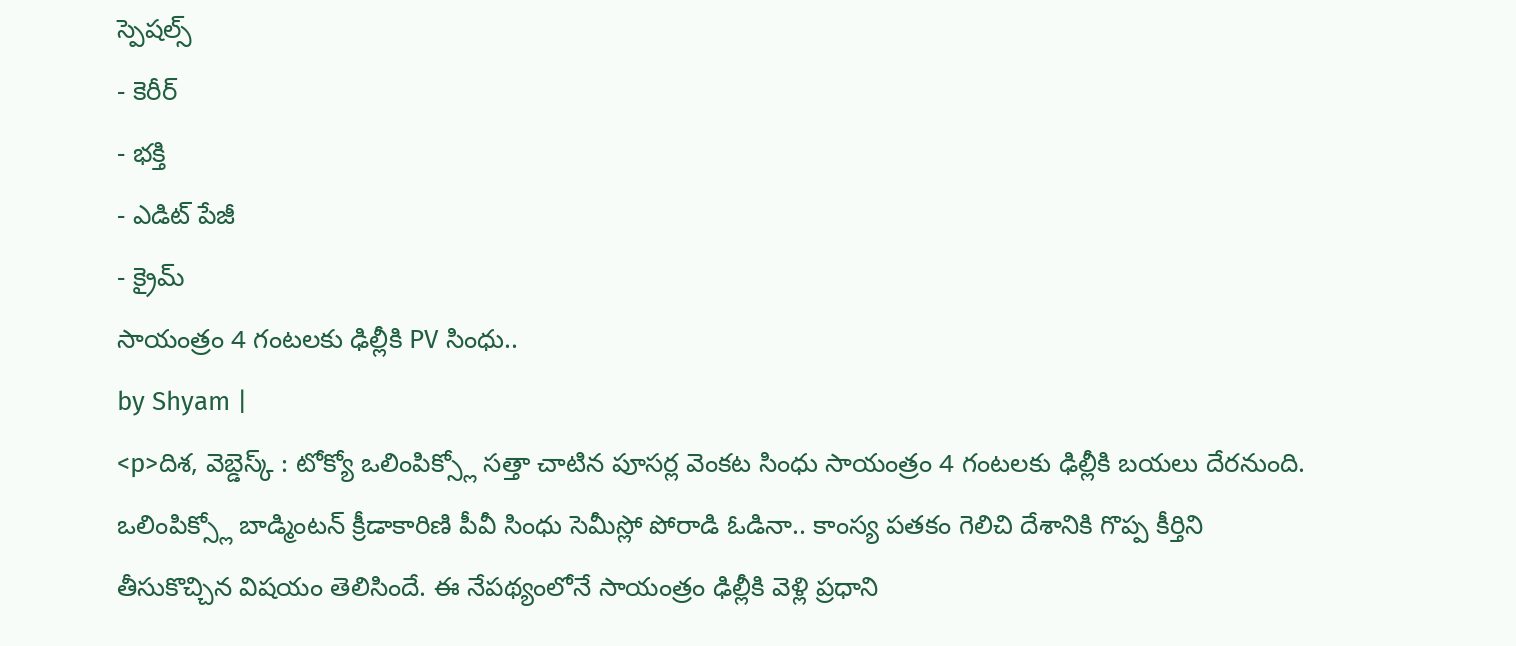స్పెషల్స్
- కెరీర్
- భక్తి
- ఎడిట్ పేజీ
- క్రైమ్
సాయంత్రం 4 గంటలకు ఢిల్లీకి PV సింధు..
by Shyam |
<p>దిశ, వెబ్డెస్క్ : టోక్యో ఒలింపిక్స్లో సత్తా చాటిన పూసర్ల వెంకట సింధు సాయంత్రం 4 గంటలకు ఢిల్లీకి బయలు దేరనుంది. ఒలింపిక్స్లో బాడ్మింటన్ క్రీడాకారిణి పీవీ సింధు సెమీస్లో పోరాడి ఓడినా.. కాంస్య పతకం గెలిచి దేశానికి గొప్ప కీర్తిని తీసుకొచ్చిన విషయం తెలిసిందే. ఈ నేపథ్యంలోనే సాయంత్రం ఢిల్లీకి వెళ్లి ప్రధాని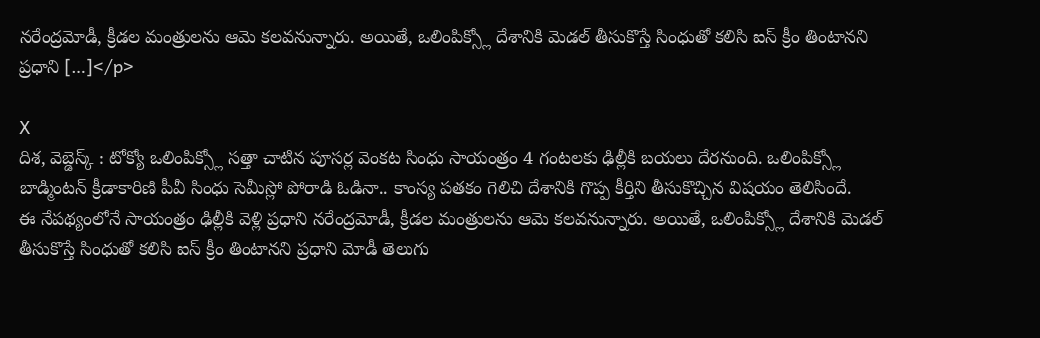నరేంద్రమోడీ, క్రీడల మంత్రులను ఆమె కలవనున్నారు. అయితే, ఒలింపిక్స్లో దేశానికి మెడల్ తీసుకొస్తే సింధుతో కలిసి ఐస్ క్రీం తింటానని ప్రధాని […]</p>

X
దిశ, వెబ్డెస్క్ : టోక్యో ఒలింపిక్స్లో సత్తా చాటిన పూసర్ల వెంకట సింధు సాయంత్రం 4 గంటలకు ఢిల్లీకి బయలు దేరనుంది. ఒలింపిక్స్లో బాడ్మింటన్ క్రీడాకారిణి పీవీ సింధు సెమీస్లో పోరాడి ఓడినా.. కాంస్య పతకం గెలిచి దేశానికి గొప్ప కీర్తిని తీసుకొచ్చిన విషయం తెలిసిందే.
ఈ నేపథ్యంలోనే సాయంత్రం ఢిల్లీకి వెళ్లి ప్రధాని నరేంద్రమోడీ, క్రీడల మంత్రులను ఆమె కలవనున్నారు. అయితే, ఒలింపిక్స్లో దేశానికి మెడల్ తీసుకొస్తే సింధుతో కలిసి ఐస్ క్రీం తింటానని ప్రధాని మోడీ తెలుగు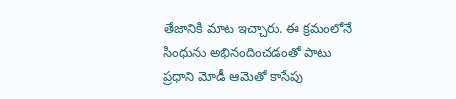తేజానికి మాట ఇచ్చారు. ఈ క్రమంలోనే సింధును అభినందించడంతో పాటు ప్రధాని మోడీ ఆమెతో కాసేపు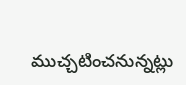ముచ్చటించనున్నట్లు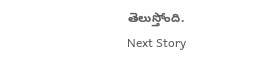తెలుస్తోంది.
Next Story